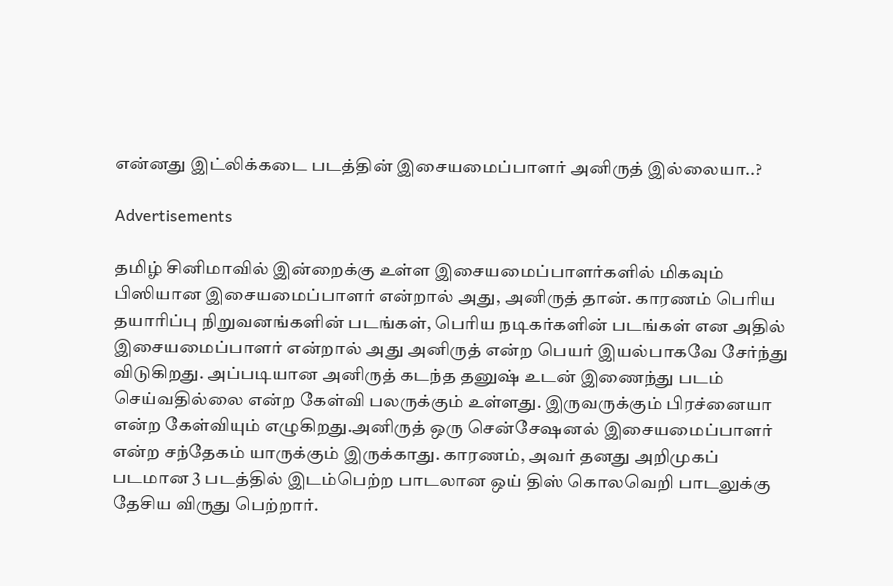என்னது இட்லிக்கடை படத்தின் இசையமைப்பாளர் அனிருத் இல்லையா..?

Advertisements

தமிழ் சினிமாவில் இன்றைக்கு உள்ள இசையமைப்பாளர்களில் மிகவும் பிஸியான இசையமைப்பாளர் என்றால் அது, அனிருத் தான். காரணம் பெரிய தயாரிப்பு நிறுவனங்களின் படங்கள், பெரிய நடிகர்களின் படங்கள் என அதில் இசையமைப்பாளர் என்றால் அது அனிருத் என்ற பெயர் இயல்பாகவே சேர்ந்து விடுகிறது. அப்படியான அனிருத் கடந்த தனுஷ் உடன் இணைந்து படம் செய்வதில்லை என்ற கேள்வி பலருக்கும் உள்ளது. இருவருக்கும் பிரச்னையா என்ற கேள்வியும் எழுகிறது.அனிருத் ஒரு சென்சேஷனல் இசையமைப்பாளர் என்ற சந்தேகம் யாருக்கும் இருக்காது. காரணம், அவர் தனது அறிமுகப் படமான 3 படத்தில் இடம்பெற்ற பாடலான ஒய் திஸ் கொலவெறி பாடலுக்கு தேசிய விருது பெற்றார்.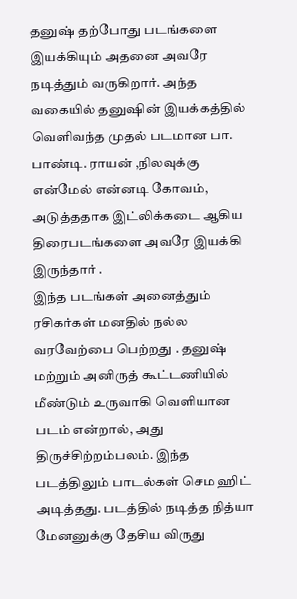தனுஷ் தற்போது படங்களை இயக்கியும் அதனை அவரே நடித்தும் வருகிறார். அந்த வகையில் தனுஷின் இயக்கத்தில் வெளிவந்த முதல் படமான பா. பாண்டி. ராயன் ,நிலவுக்கு என்மேல் என்னடி கோவம், அடுத்ததாக இட்லிக்கடை ஆகிய திரைபடங்களை அவரே இயக்கி இருந்தார் .
இந்த படங்கள் அனைத்தும் ரசிகர்கள் மனதில் நல்ல வரவேற்பை பெற்றது . தனுஷ் மற்றும் அனிருத் கூட்டணியில் மீண்டும் உருவாகி வெளியான படம் என்றால், அது திருச்சிற்றம்பலம். இந்த படத்திலும் பாடல்கள் செம ஹிட் அடித்தது. படத்தில் நடித்த நித்யா மேனனுக்கு தேசிய விருது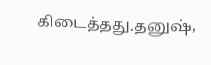கிடைத்தது.தனுஷ்,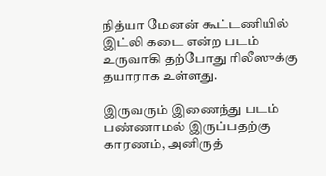நித்யா மேனன் கூட்டணியில் இட்லி கடை என்ற படம் உருவாகி தற்போது ரிலீஸுக்கு தயாராக உள்ளது.

இருவரும் இணைந்து படம் பண்ணாமல் இருப்பதற்கு காரணம், அனிருத்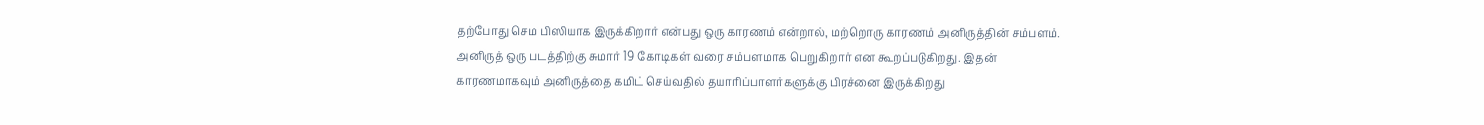தற்போது செம பிஸியாக இருக்கிறார் என்பது ஒரு காரணம் என்றால், மற்றொரு காரணம் அனிருத்தின் சம்பளம். அனிருத் ஒரு படத்திற்கு சுமார் 19 கோடிகள் வரை சம்பளமாக பெறுகிறார் என கூறப்படுகிறது. இதன் காரணமாகவும் அனிருத்தை கமிட் செய்வதில் தயாரிப்பாளர்களுக்கு பிரச்னை இருக்கிறது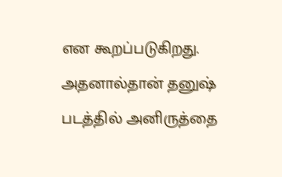என கூறப்படுகிறது. அதனால்தான் தனுஷ் படத்தில் அனிருத்தை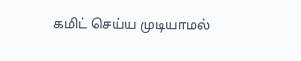கமிட் செய்ய முடியாமல்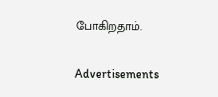போகிறதாம்.

Advertisements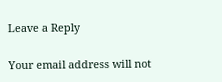Leave a Reply

Your email address will not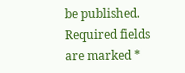be published. Required fields are marked *